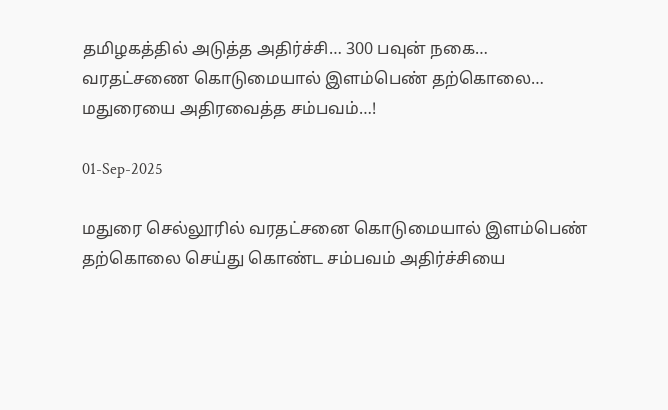தமிழகத்தில் அடுத்த அதிர்ச்சி… 300 பவுன் நகை… வரதட்சணை கொடுமையால் இளம்பெண் தற்கொலை… மதுரையை அதிரவைத்த சம்பவம்…!

01-Sep-2025

மதுரை செல்லூரில் வரதட்சனை கொடுமையால் இளம்பெண் தற்கொலை செய்து கொண்ட சம்பவம் அதிர்ச்சியை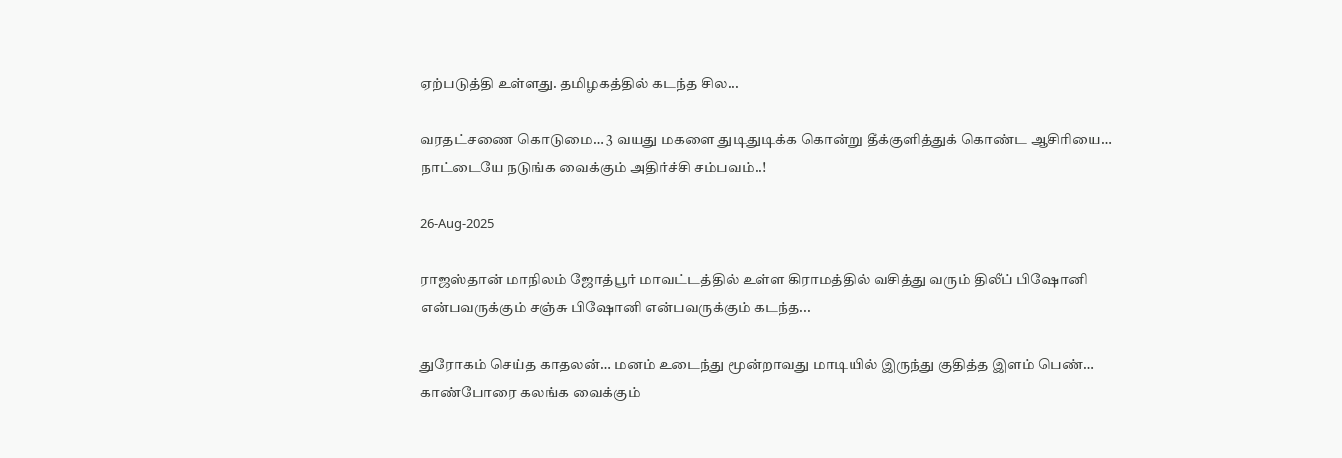ஏற்படுத்தி உள்ளது. தமிழகத்தில் கடந்த சில...

வரதட்சணை கொடுமை… 3 வயது மகளை துடிதுடிக்க கொன்று தீக்குளித்துக் கொண்ட ஆசிரியை… நாட்டையே நடுங்க வைக்கும் அதிர்ச்சி சம்பவம்..!

26-Aug-2025

ராஜஸ்தான் மாநிலம் ஜோத்பூர் மாவட்டத்தில் உள்ள கிராமத்தில் வசித்து வரும் திலீப் பிஷோனி என்பவருக்கும் சஞ்சு பிஷோனி என்பவருக்கும் கடந்த...

துரோகம் செய்த காதலன்… மனம் உடைந்து மூன்றாவது மாடியில் இருந்து குதித்த இளம் பெண்… காண்போரை கலங்க வைக்கும்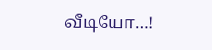வீடியோ…!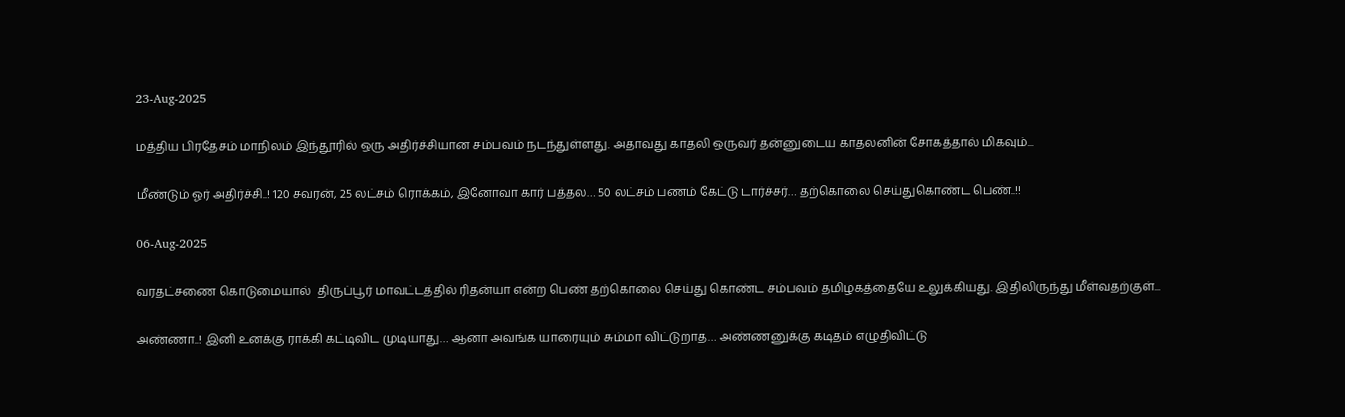23-Aug-2025

மத்திய பிரதேசம் மாநிலம் இந்தூரில் ஒரு அதிர்ச்சியான சம்பவம் நடந்துள்ளது. அதாவது காதலி ஒருவர் தன்னுடைய காதலனின் சோகத்தால் மிகவும்...

மீண்டும் ஓர் அதிர்ச்சி..! 120 சவரன், 25 லட்சம் ரொக்கம், இனோவா கார் பத்தல… 50 லட்சம் பணம் கேட்டு டார்ச்சர்… தற்கொலை செய்துகொண்ட பெண்..!!

06-Aug-2025

வரதட்சணை கொடுமையால்  திருப்பூர் மாவட்டத்தில் ரிதன்யா என்ற பெண் தற்கொலை செய்து கொண்ட சம்பவம் தமிழகத்தையே உலுக்கியது. இதிலிருந்து மீள்வதற்குள்...

அண்ணா..! இனி உனக்கு ராக்கி கட்டிவிட முடியாது… ஆனா அவங்க யாரையும் சும்மா விட்டுறாத… அண்ணனுக்கு கடிதம் எழுதிவிட்டு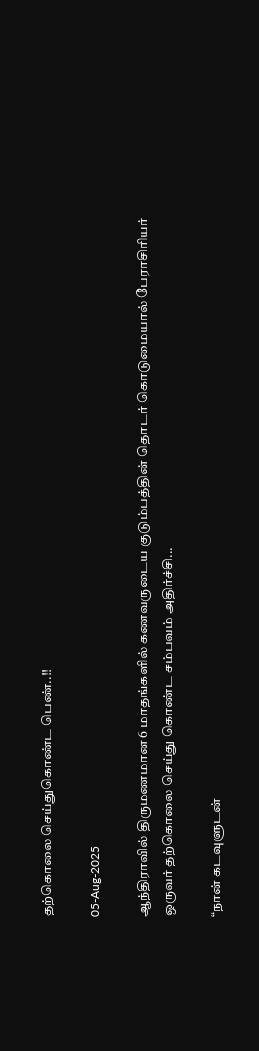தற்கொலை செய்துகொண்ட பெண்..!!

05-Aug-2025

ஆந்திராவில் திருமணமான 6 மாதங்களில் கணவருடைய குடும்பத்தின் தொடர் கொடுமையால் பேராசிரியர் ஒருவர் தற்கொலை செய்து கொண்ட சம்பவம் அதிர்ச்சி...

“நான் கடவுளுடன்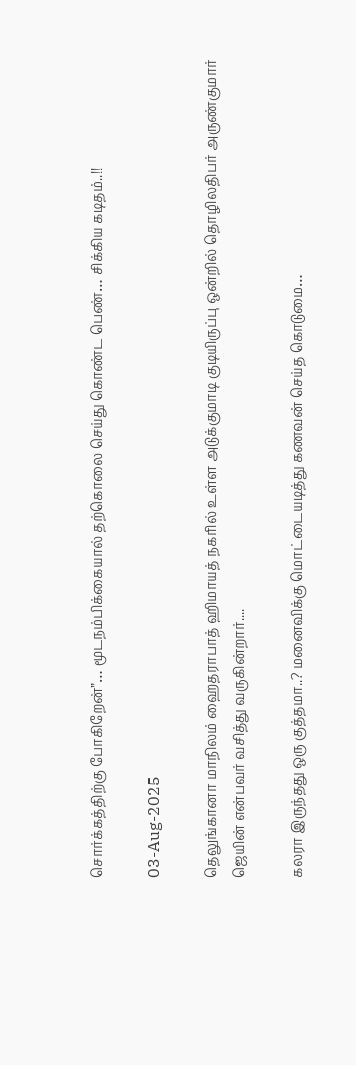சொர்க்கத்திற்கு போகிறேன்”… மூடநம்பிக்கையால் தற்கொலை செய்து கொண்ட பெண்… சிக்கிய கடிதம்..!!

03-Aug-2025

தெலுங்கானா மாநிலம் ஹைதராபாத் ஹிமாயத் நகரில் உள்ள அடுக்குமாடி குடியிருப்பு ஒன்றில் தொழிலதிபர் அருண்குமார் ஜெயின் என்பவர் வசித்து வருகின்றார்....

கலரா இருந்தது ஒரு குத்தமா..? மனைவிக்கு மொட்டையடித்து கணவன் செய்த கொடுமை…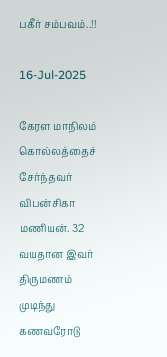பகீர் சம்பவம்..!!

16-Jul-2025

கேரள மாநிலம் கொல்லத்தைச் சேர்ந்தவர் விபன்சிகா மணியன். 32 வயதான இவர் திருமணம் முடிந்து கணவரோடு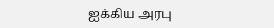ஐக்கிய அரபு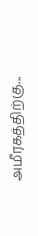அமீரகத்திற்கு...